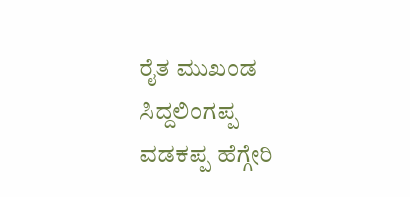ರೈತ ಮುಖಂಡ ಸಿದ್ದಲಿಂಗಪ್ಪ ವಡಕಪ್ಪ ಹೆಗ್ಗೇರಿ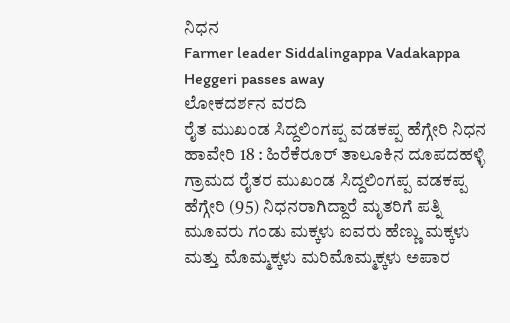ನಿಧನ
Farmer leader Siddalingappa Vadakappa Heggeri passes away
ಲೋಕದರ್ಶನ ವರದಿ
ರೈತ ಮುಖಂಡ ಸಿದ್ದಲಿಂಗಪ್ಪ ವಡಕಪ್ಪ ಹೆಗ್ಗೇರಿ ನಿಧನ
ಹಾವೇರಿ 18 : ಹಿರೆಕೆರೂರ್ ತಾಲೂಕಿನ ದೂಪದಹಳ್ಳಿ ಗ್ರಾಮದ ರೈತರ ಮುಖಂಡ ಸಿದ್ದಲಿಂಗಪ್ಪ ವಡಕಪ್ಪ ಹೆಗ್ಗೇರಿ (95) ನಿಧನರಾಗಿದ್ದಾರೆ ಮೃತರಿಗೆ ಪತ್ನಿ ಮೂವರು ಗಂಡು ಮಕ್ಕಳು ಐವರು ಹೆಣ್ಣು ಮಕ್ಕಳು ಮತ್ತು ಮೊಮ್ಮಕ್ಕಳು ಮರಿಮೊಮ್ಮಕ್ಕಳು ಅಪಾರ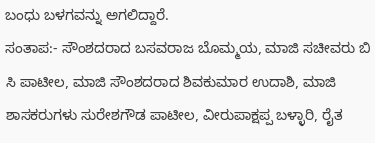ಬಂಧು ಬಳಗವನ್ನು ಅಗಲಿದ್ದಾರೆ.
ಸಂತಾಪ:- ಸೌಂಶದರಾದ ಬಸವರಾಜ ಬೊಮ್ಮಯ, ಮಾಜಿ ಸಚೀವರು ಬಿ ಸಿ ಪಾಟೀಲ, ಮಾಜಿ ಸೌಂಶದರಾದ ಶಿವಕುಮಾರ ಉದಾಶಿ, ಮಾಜಿ ಶಾಸಕರುಗಳು ಸುರೇಶಗೌಡ ಪಾಟೀಲ, ವೀರುಪಾಕ್ಷಪ್ಪ ಬಳ್ಳಾರಿ, ರೈತ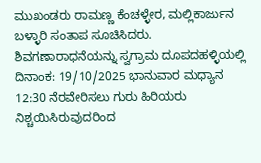ಮುಖಂಡರು ರಾಮಣ್ಣ ಕೆಂಚಳ್ಳೇರ, ಮಲ್ಲಿಕಾರ್ಜುನ ಬಳ್ಳಾರಿ ಸಂತಾಪ ಸೂಚಿಸಿದರು.
ಶಿವಗಣಾರಾಧನೆಯನ್ನು ಸ್ವಗ್ರಾಮ ದೂಪದಹಳ್ಳಿಯಲ್ಲಿ ದಿನಾಂಕ: 19/10/2025 ಭಾನುವಾರ ಮಧ್ಯಾನ 12:30 ನೆರವೇರಿಸಲು ಗುರು ಹಿರಿಯರು ನಿಶ್ಚಯಿಸಿರುವುದರಿಂದ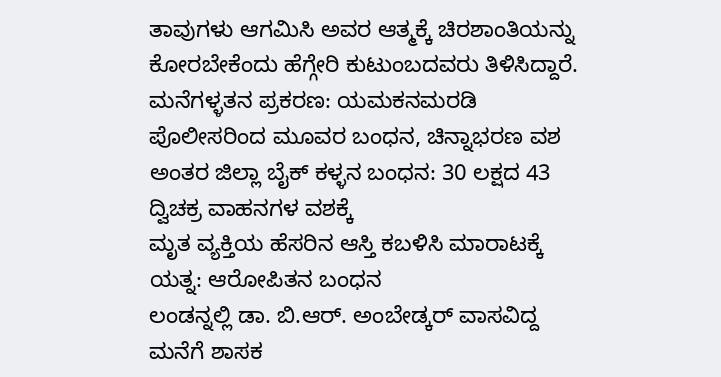ತಾವುಗಳು ಆಗಮಿಸಿ ಅವರ ಆತ್ಮಕ್ಕೆ ಚಿರಶಾಂತಿಯನ್ನು ಕೋರಬೇಕೆಂದು ಹೆಗ್ಗೇರಿ ಕುಟುಂಬದವರು ತಿಳಿಸಿದ್ದಾರೆ.
ಮನೆಗಳ್ಳತನ ಪ್ರಕರಣ: ಯಮಕನಮರಡಿ ಪೊಲೀಸರಿಂದ ಮೂವರ ಬಂಧನ, ಚಿನ್ನಾಭರಣ ವಶ
ಅಂತರ ಜಿಲ್ಲಾ ಬೈಕ್ ಕಳ್ಳನ ಬಂಧನ: 30 ಲಕ್ಷದ 43 ದ್ವಿಚಕ್ರ ವಾಹನಗಳ ವಶಕ್ಕೆ
ಮೃತ ವ್ಯಕ್ತಿಯ ಹೆಸರಿನ ಆಸ್ತಿ ಕಬಳಿಸಿ ಮಾರಾಟಕ್ಕೆ ಯತ್ನ: ಆರೋಪಿತನ ಬಂಧನ
ಲಂಡನ್ನಲ್ಲಿ ಡಾ. ಬಿ.ಆರ್. ಅಂಬೇಡ್ಕರ್ ವಾಸವಿದ್ದ ಮನೆಗೆ ಶಾಸಕ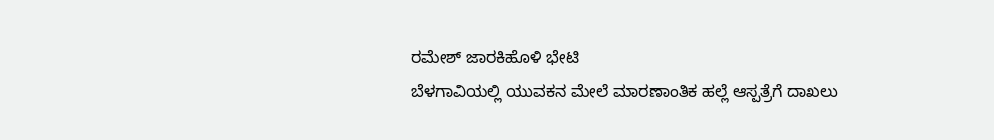ರಮೇಶ್ ಜಾರಕಿಹೊಳಿ ಭೇಟಿ
ಬೆಳಗಾವಿಯಲ್ಲಿ ಯುವಕನ ಮೇಲೆ ಮಾರಣಾಂತಿಕ ಹಲ್ಲೆ ಆಸ್ಪತ್ರೆಗೆ ದಾಖಲು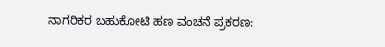ನಾಗರಿಕರ ಬಹುಕೋಟಿ ಹಣ ವಂಚನೆ ಪ್ರಕರಣ: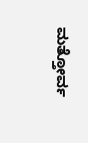ಮತ್ತೋರ್ವ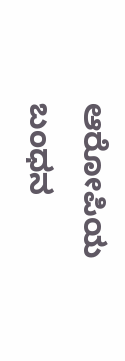ಆರೋಪಿಯ ಬಂಧನ